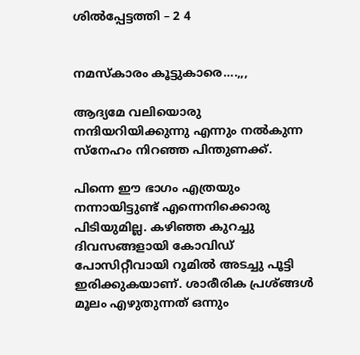ശിൽപ്പേട്ടത്തി – 2 4


നമസ്കാരം കൂട്ടുകാരെ….,,,

ആദ്യമേ വലിയൊരു നന്ദിയറിയിക്കുന്നു എന്നും നൽകുന്ന സ്നേഹം നിറഞ്ഞ പിന്തുണക്ക്.

പിന്നെ ഈ ഭാഗം എത്രയും നന്നായിട്ടുണ്ട് എന്നെനിക്കൊരു പിടിയുമില്ല. കഴിഞ്ഞ കുറച്ചു ദിവസങ്ങളായി കോവിഡ് പോസിറ്റീവായി റൂമിൽ അടച്ചു പൂട്ടി ഇരിക്കുകയാണ്. ശാരീരിക പ്രശ്ങ്ങൾ മൂലം എഴുതുന്നത് ഒന്നും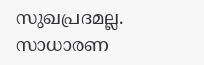സുഖപ്രദമല്ല. സാധാരണ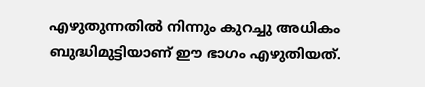എഴുതുന്നതിൽ നിന്നും കുറച്ചു അധികം ബുദ്ധിമുട്ടിയാണ് ഈ ഭാഗം എഴുതിയത്.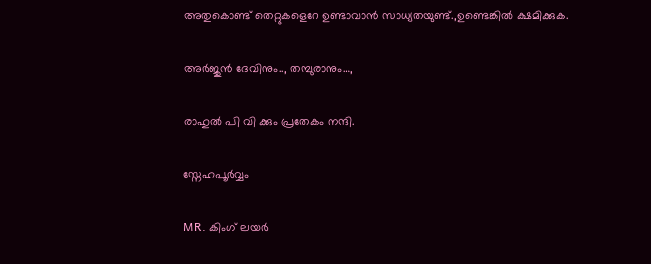അതുകൊണ്ട് തെറ്റുകളെറേ ഉണ്ടാവാൻ സാധ്യതയുണ്ട്.,ഉണ്ടെങ്കിൽ ക്ഷമിക്കുക.

അർജുൻ ദേവിനും.., തമ്പുരാനും…,

രാഹുൽ പി വി ക്കും പ്രതേകം നന്ദി.

സ്നേഹപൂർവ്വം

MR. കിംഗ് ലയർ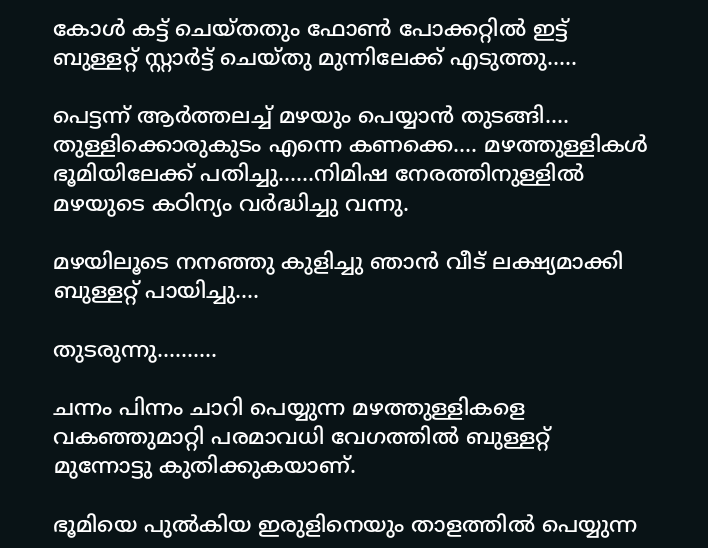കോൾ കട്ട്‌ ചെയ്‌തതും ഫോൺ പോക്കറ്റിൽ ഇട്ട് ബുള്ളറ്റ് സ്റ്റാർട്ട്‌ ചെയ്തു മുന്നിലേക്ക് എടുത്തു…..

പെട്ടന്ന് ആർത്തലച്ച് മഴയും പെയ്യാൻ തുടങ്ങി…. തുള്ളിക്കൊരുകുടം എന്നെ കണക്കെ…. മഴത്തുള്ളികൾ ഭൂമിയിലേക്ക് പതിച്ചു……നിമിഷ നേരത്തിനുള്ളിൽ മഴയുടെ കഠിന്യം വർദ്ധിച്ചു വന്നു.

മഴയിലൂടെ നനഞ്ഞു കുളിച്ചു ഞാൻ വീട് ലക്ഷ്യമാക്കി ബുള്ളറ്റ് പായിച്ചു….

തുടരുന്നു……….

ചന്നം പിന്നം ചാറി പെയ്യുന്ന മഴത്തുള്ളികളെ വകഞ്ഞുമാറ്റി പരമാവധി വേഗത്തിൽ ബുള്ളറ്റ് മുന്നോട്ടു കുതിക്കുകയാണ്.

ഭൂമിയെ പുൽകിയ ഇരുളിനെയും താളത്തിൽ പെയ്യുന്ന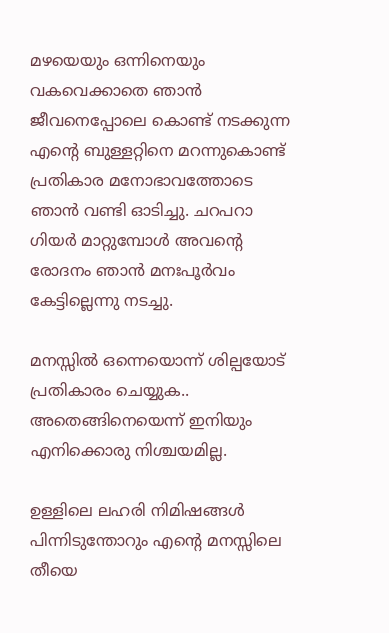മഴയെയും ഒന്നിനെയും വകവെക്കാതെ ഞാൻ ജീവനെപ്പോലെ കൊണ്ട് നടക്കുന്ന എന്റെ ബുള്ളറ്റിനെ മറന്നുകൊണ്ട് പ്രതികാര മനോഭാവത്തോടെ ഞാൻ വണ്ടി ഓടിച്ചു. ചറപറാ ഗിയർ മാറ്റുമ്പോൾ അവന്റെ രോദനം ഞാൻ മനഃപൂർവം കേട്ടില്ലെന്നു നടച്ചു.

മനസ്സിൽ ഒന്നെയൊന്ന് ശില്പയോട് പ്രതികാരം ചെയ്യുക.. അതെങ്ങിനെയെന്ന് ഇനിയും എനിക്കൊരു നിശ്ചയമില്ല.

ഉള്ളിലെ ലഹരി നിമിഷങ്ങൾ പിന്നിടുന്തോറും എന്റെ മനസ്സിലെ തീയെ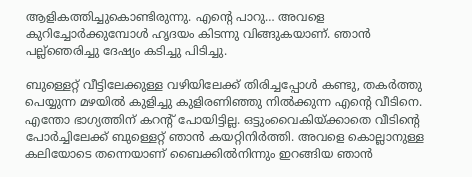ആളികത്തിച്ചുകൊണ്ടിരുന്നു. എന്റെ പാറു… അവളെ കുറിച്ചോർക്കുമ്പോൾ ഹൃദയം കിടന്നു വിങ്ങുകയാണ്. ഞാൻ പല്ല്ഞെരിച്ചു ദേഷ്യം കടിച്ചു പിടിച്ചു.

ബുള്ളെറ്റ് വീട്ടിലേക്കുള്ള വഴിയിലേക്ക് തിരിച്ചപ്പോൾ കണ്ടു, തകർത്തു പെയ്യുന്ന മഴയിൽ കുളിച്ചു കുളിരണിഞ്ഞു നിൽക്കുന്ന എന്റെ വീടിനെ. എന്തോ ഭാഗ്യത്തിന് കറന്റ്‌ പോയിട്ടില്ല. ഒട്ടുംവൈകിയ്ക്കാതെ വീടിന്റെ പോർച്ചിലേക്ക് ബുള്ളെറ്റ് ഞാൻ കയറ്റിനിർത്തി. അവളെ കൊല്ലാനുള്ള കലിയോടെ തന്നെയാണ് ബൈക്കിൽനിന്നും ഇറങ്ങിയ ഞാൻ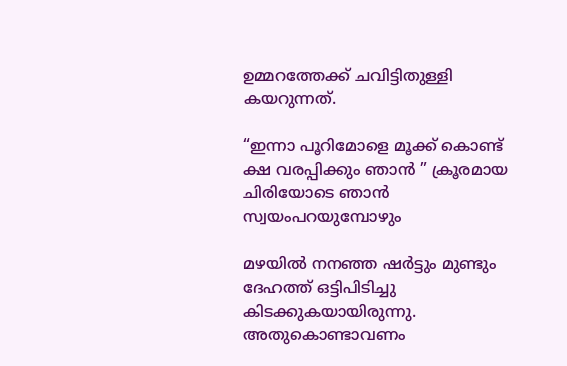ഉമ്മറത്തേക്ക് ചവിട്ടിതുള്ളി കയറുന്നത്.

“ഇന്നാ പൂറിമോളെ മൂക്ക് കൊണ്ട് ക്ഷ വരപ്പിക്കും ഞാൻ ” ക്രൂരമായ ചിരിയോടെ ഞാൻ സ്വയംപറയുമ്പോഴും

മഴയിൽ നനഞ്ഞ ഷർട്ടും മുണ്ടും ദേഹത്ത് ഒട്ടിപിടിച്ചു കിടക്കുകയായിരുന്നു. അതുകൊണ്ടാവണം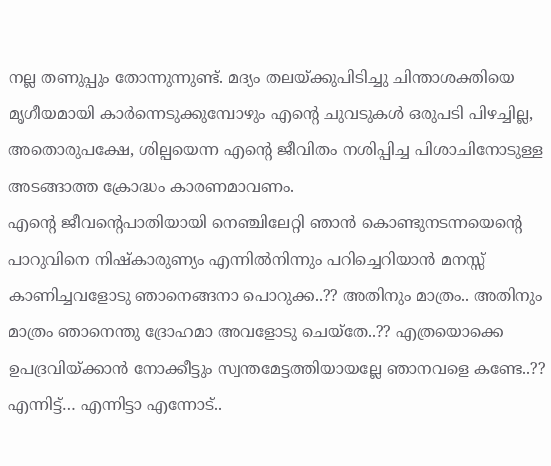നല്ല തണുപ്പും തോന്നുന്നുണ്ട്. മദ്യം തലയ്ക്കുപിടിച്ചു ചിന്താശക്തിയെ മൃഗീയമായി കാർന്നെടുക്കുമ്പോഴും എന്റെ ചുവടുകൾ ഒരുപടി പിഴച്ചില്ല, അതൊരുപക്ഷേ, ശില്പയെന്ന എന്റെ ജീവിതം നശിപ്പിച്ച പിശാചിനോടുള്ള അടങ്ങാത്ത ക്രോദ്ധം കാരണമാവണം.
എന്റെ ജീവന്റെപാതിയായി നെഞ്ചിലേറ്റി ഞാൻ കൊണ്ടുനടന്നയെന്റെ പാറുവിനെ നിഷ്കാരുണ്യം എന്നിൽനിന്നും പറിച്ചെറിയാൻ മനസ്സ് കാണിച്ചവളോടു ഞാനെങ്ങനാ പൊറുക്ക..?? അതിനും മാത്രം.. അതിനും മാത്രം ഞാനെന്തു ദ്രോഹമാ അവളോടു ചെയ്തേ..?? എത്രയൊക്കെ ഉപദ്രവിയ്ക്കാൻ നോക്കീട്ടും സ്വന്തമേട്ടത്തിയായല്ലേ ഞാനവളെ കണ്ടേ..?? എന്നിട്ട്… എന്നിട്ടാ എന്നോട്..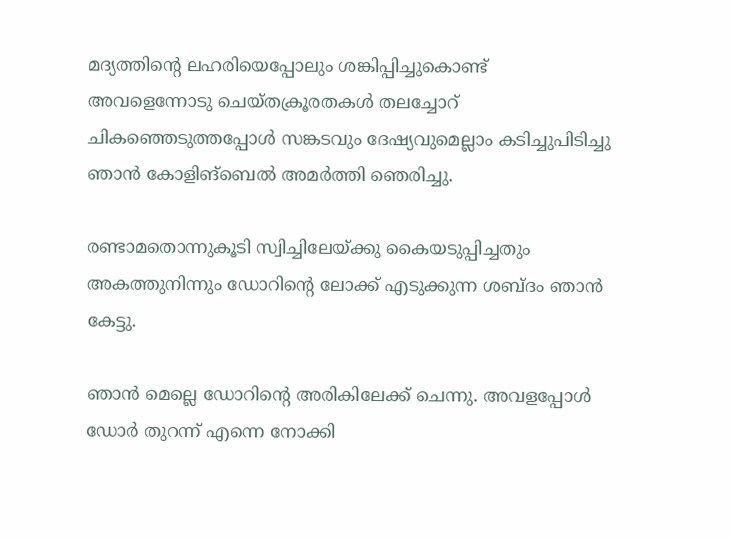മദ്യത്തിന്റെ ലഹരിയെപ്പോലും ശങ്കിപ്പിച്ചുകൊണ്ട് അവളെന്നോടു ചെയ്തക്രൂരതകൾ തലച്ചോറ് ചികഞ്ഞെടുത്തപ്പോൾ സങ്കടവും ദേഷ്യവുമെല്ലാം കടിച്ചുപിടിച്ചു ഞാൻ കോളിങ്‌ബെൽ അമർത്തി ഞെരിച്ചു.

രണ്ടാമതൊന്നുകൂടി സ്വിച്ചിലേയ്ക്കു കൈയടുപ്പിച്ചതും അകത്തുനിന്നും ഡോറിന്റെ ലോക്ക് എടുക്കുന്ന ശബ്ദം ഞാൻ കേട്ടു.

ഞാൻ മെല്ലെ ഡോറിന്റെ അരികിലേക്ക് ചെന്നു. അവളപ്പോൾ ഡോർ തുറന്ന് എന്നെ നോക്കി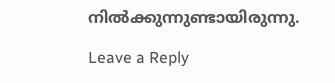നിൽക്കുന്നുണ്ടായിരുന്നു.

Leave a Reply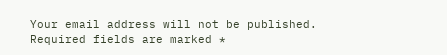Your email address will not be published. Required fields are marked *